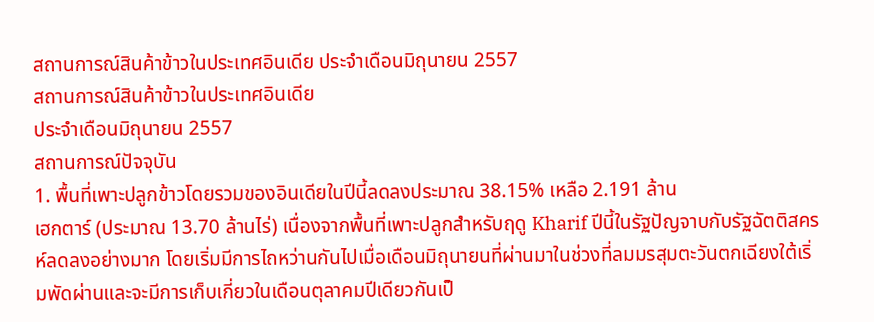สถานการณ์สินค้าข้าวในประเทศอินเดีย ประจำเดือนมิถุนายน 2557
สถานการณ์สินค้าข้าวในประเทศอินเดีย
ประจำเดือนมิถุนายน 2557
สถานการณ์ปัจจุบัน
1. พื้นที่เพาะปลูกข้าวโดยรวมของอินเดียในปีนี้ลดลงประมาณ 38.15% เหลือ 2.191 ล้าน
เฮกตาร์ (ประมาณ 13.70 ล้านไร่) เนื่องจากพื้นที่เพาะปลูกสำหรับฤดู Kharif ปีนี้ในรัฐปัญจาบกับรัฐฉัตติสครห์ลดลงอย่างมาก โดยเริ่มมีการไถหว่านกันไปเมื่อเดือนมิถุนายนที่ผ่านมาในช่วงที่ลมมรสุมตะวันตกเฉียงใต้เริ่มพัดผ่านและจะมีการเก็บเกี่ยวในเดือนตุลาคมปีเดียวกันเป็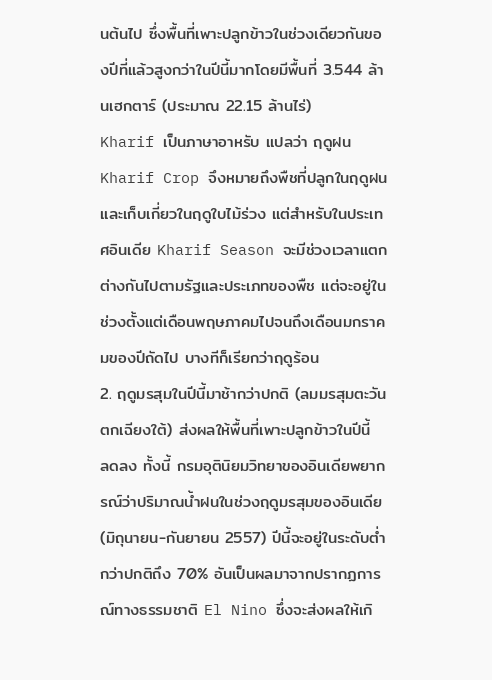นต้นไป ซึ่งพื้นที่เพาะปลูกข้าวในช่วงเดียวกันของปีที่แล้วสูงกว่าในปีนี้มากโดยมีพื้นที่ 3.544 ล้านเฮกตาร์ (ประมาณ 22.15 ล้านไร่)
Kharif เป็นภาษาอาหรับ แปลว่า ฤดูฝน Kharif Crop จึงหมายถึงพืชที่ปลูกในฤดูฝนและเก็บเกี่ยวในฤดูใบไม้ร่วง แต่สำหรับในประเทศอินเดีย Kharif Season จะมีช่วงเวลาแตกต่างกันไปตามรัฐและประเภทของพืช แต่จะอยู่ในช่วงตั้งแต่เดือนพฤษภาคมไปจนถึงเดือนมกราคมของปีถัดไป บางทีก็เรียกว่าฤดูร้อน
2. ฤดูมรสุมในปีนี้มาช้ากว่าปกติ (ลมมรสุมตะวันตกเฉียงใต้) ส่งผลให้พื้นที่เพาะปลูกข้าวในปีนี้
ลดลง ทั้งนี้ กรมอุตินิยมวิทยาของอินเดียพยากรณ์ว่าปริมาณน้ำฝนในช่วงฤดูมรสุมของอินเดีย (มิถุนายน-กันยายน 2557) ปีนี้จะอยู่ในระดับต่ำกว่าปกติถึง 70% อันเป็นผลมาจากปรากฏการณ์ทางธรรมชาติ El Nino ซึ่งจะส่งผลให้เกิ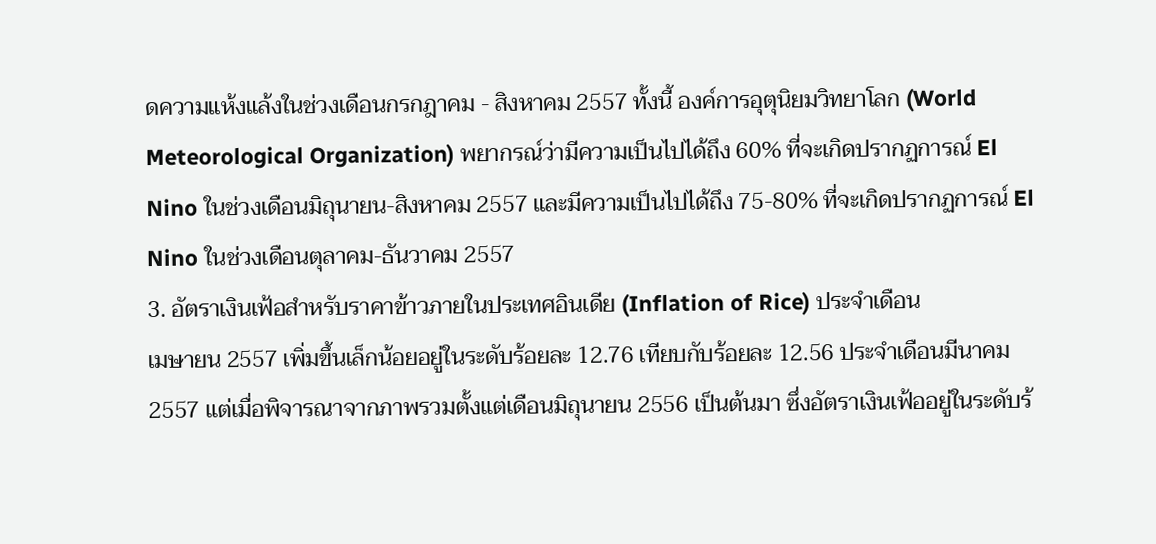ดความแห้งแล้งในช่วงเดือนกรกฎาคม - สิงหาคม 2557 ทั้งนี้ องค์การอุตุนิยมวิทยาโลก (World Meteorological Organization) พยากรณ์ว่ามีความเป็นไปได้ถึง 60% ที่จะเกิดปรากฏการณ์ El Nino ในช่วงเดือนมิถุนายน-สิงหาคม 2557 และมีความเป็นไปได้ถึง 75-80% ที่จะเกิดปรากฏการณ์ El Nino ในช่วงเดือนตุลาคม-ธันวาคม 2557
3. อัตราเงินเฟ้อสำหรับราคาข้าวภายในประเทศอินเดีย (Inflation of Rice) ประจำเดือน
เมษายน 2557 เพิ่มขึ้นเล็กน้อยอยู่ในระดับร้อยละ 12.76 เทียบกับร้อยละ 12.56 ประจำเดือนมีนาคม 2557 แต่เมื่อพิจารณาจากภาพรวมตั้งแต่เดือนมิถุนายน 2556 เป็นต้นมา ซึ่งอัตราเงินเฟ้ออยู่ในระดับร้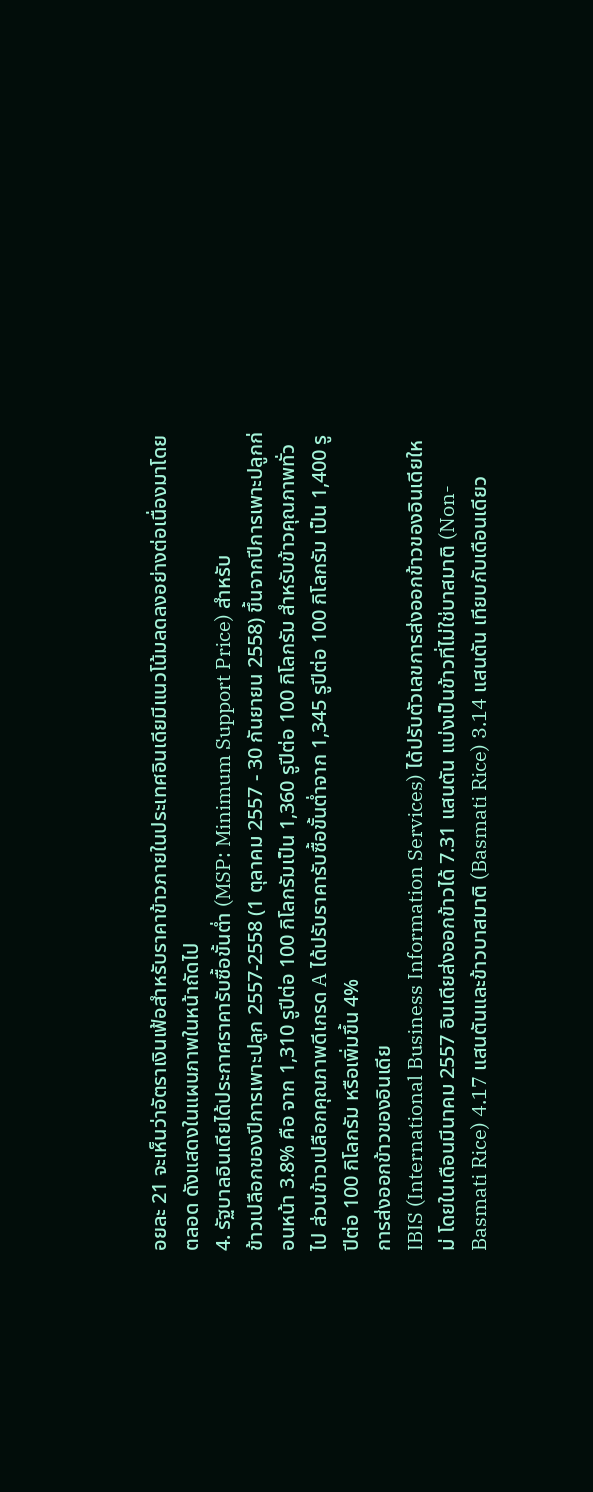อยละ 21 จะเห็นว่าอัตราเงินเฟ้อสำหรับราคาข้าวภายในประเทศอินเดียมีแนวโน้มลดลงอย่างต่อเนื่องมาโดยตลอด ดังแสดงในแผนภาพในหน้าถัดไป
4. รัฐบาลอินเดียได้ประกาศราคารับซื้อขั้นต่ำ (MSP: Minimum Support Price) สำหรับ
ข้าวเปลือกของปีการเพาะปลูก 2557-2558 (1 ตุลาคม 2557 - 30 กันยายน 2558) ขึ้นจากปีการเพาะปลูกก่อนหน้า 3.8% คือ จาก 1,310 รูปีต่อ 100 กิโลกรัมเป็น 1,360 รูปีต่อ 100 กิโลกรัม สำหรับข้าวคุณภาพทั่วไป ส่วนข้าวเปลือกคุณภาพดีเกรด A ได้ปรับราคารับซื้อขั้นต่ำจาก 1,345 รูปีต่อ 100 กิโลกรัม เป็น 1,400 รูปีต่อ 100 กิโลกรัม หรือเพิ่มขึ้น 4%
การส่งออกข้าวของอินเดีย
IBIS (International Business Information Services) ได้ปรับตัวเลขการส่งออกข้าวของอินเดียใหม่ โดยในเดือนมีนาคม 2557 อินเดียส่งออกข้าวได้ 7.31 แสนตัน แบ่งเป็นข้าวที่ไม่ใช่บาสมาติ (Non- Basmati Rice) 4.17 แสนตันและข้าวบาสมาติ (Basmati Rice) 3.14 แสนตัน เทียบกับเดือนเดียว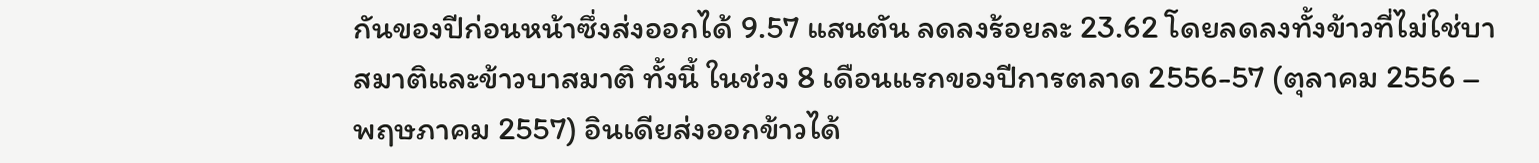กันของปีก่อนหน้าซึ่งส่งออกได้ 9.57 แสนตัน ลดลงร้อยละ 23.62 โดยลดลงทั้งข้าวที่ไม่ใช่บาสมาติและข้าวบาสมาติ ทั้งนี้ ในช่วง 8 เดือนแรกของปีการตลาด 2556-57 (ตุลาคม 2556 – พฤษภาคม 2557) อินเดียส่งออกข้าวได้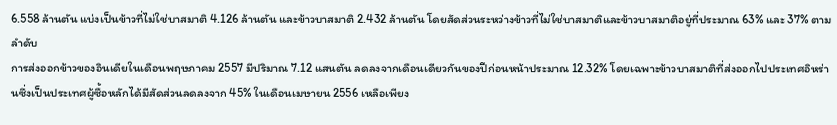6.558 ล้านตัน แบ่งเป็นข้าวที่ไม่ใช่บาสมาติ 4.126 ล้านตัน และข้าวบาสมาติ 2.432 ล้านตัน โดยสัดส่วนระหว่างข้าวที่ไม่ใช่บาสมาติและข้าวบาสมาติอยู่ที่ประมาณ 63% และ 37% ตามลำดับ
การส่งออกข้าวของอินเดียในเดือนพฤษภาคม 2557 มีปริมาณ 7.12 แสนตัน ลดลงจากเดือนเดียวกันของปีก่อนหน้าประมาณ 12.32% โดยเฉพาะข้าวบาสมาติที่ส่งออกไปประเทศอิหร่านซึ่งเป็นประเทศผู้ซื้อหลักได้มีสัดส่วนลดลงจาก 45% ในเดือนเมษายน 2556 เหลือเพียง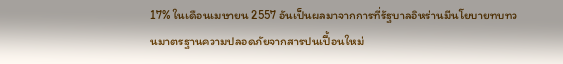17% ในเดือนเมษายน 2557 อันเป็นผลมาจากการที่รัฐบาลอิหร่านมีนโยบายทบทวนมาตรฐานความปลอดภัยจากสารปนเปื้อนใหม่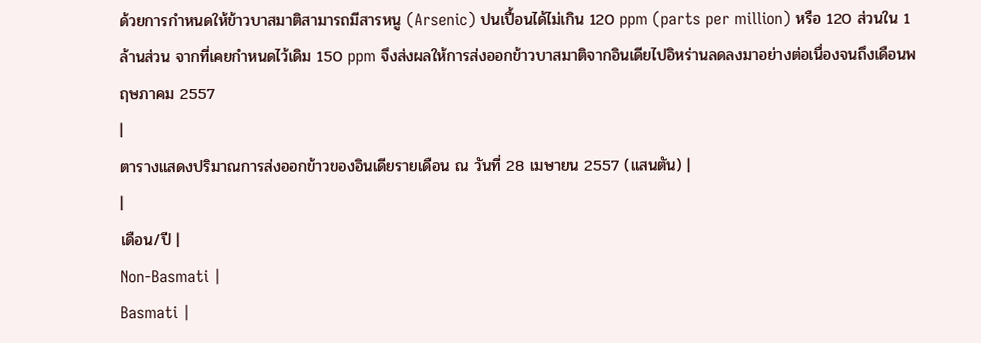ด้วยการกำหนดให้ข้าวบาสมาติสามารถมีสารหนู (Arsenic) ปนเปื้อนได้ไม่เกิน 120 ppm (parts per million) หรือ 120 ส่วนใน 1 ล้านส่วน จากที่เคยกำหนดไว้เดิม 150 ppm จึงส่งผลให้การส่งออกข้าวบาสมาติจากอินเดียไปอิหร่านลดลงมาอย่างต่อเนื่องจนถึงเดือนพฤษภาคม 2557
|
ตารางแสดงปริมาณการส่งออกข้าวของอินเดียรายเดือน ณ วันที่ 28 เมษายน 2557 (แสนตัน) |
|
เดือน/ปี |
Non-Basmati |
Basmati |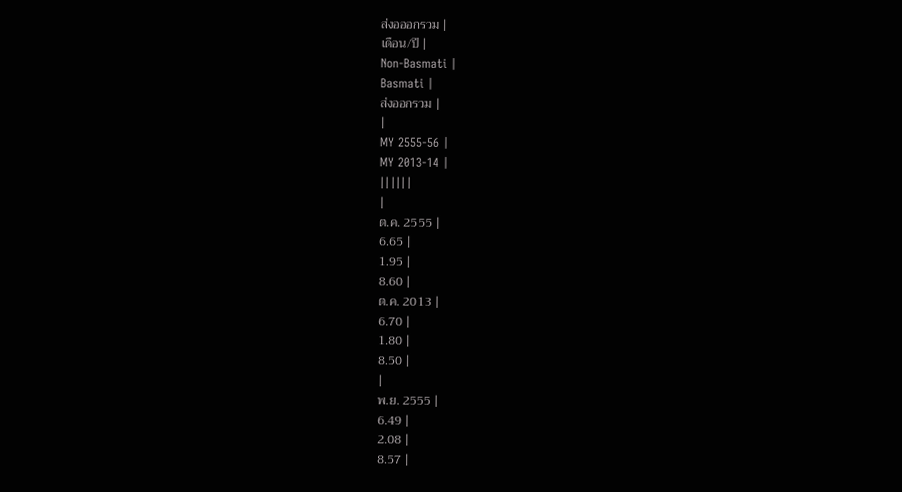ส่งอออกรวม |
เดือน/ปี |
Non-Basmati |
Basmati |
ส่งออกรวม |
|
MY 2555-56 |
MY 2013-14 |
||||||
|
ต.ค. 2555 |
6.65 |
1.95 |
8.60 |
ต.ค. 2013 |
6.70 |
1.80 |
8.50 |
|
พ.ย. 2555 |
6.49 |
2.08 |
8.57 |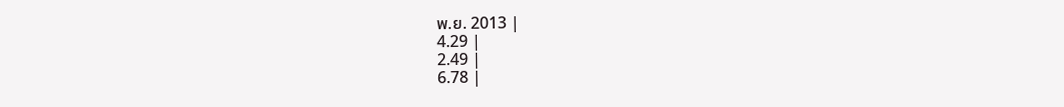พ.ย. 2013 |
4.29 |
2.49 |
6.78 |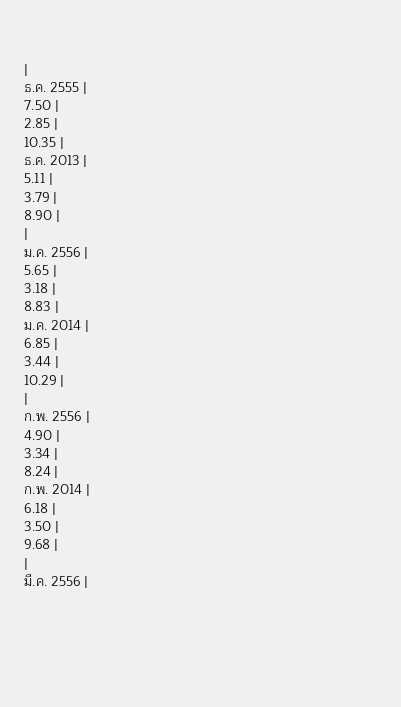|
ธ.ค. 2555 |
7.50 |
2.85 |
10.35 |
ธ.ค. 2013 |
5.11 |
3.79 |
8.90 |
|
ม.ค. 2556 |
5.65 |
3.18 |
8.83 |
ม.ค. 2014 |
6.85 |
3.44 |
10.29 |
|
ก.พ. 2556 |
4.90 |
3.34 |
8.24 |
ก.พ. 2014 |
6.18 |
3.50 |
9.68 |
|
มี.ค. 2556 |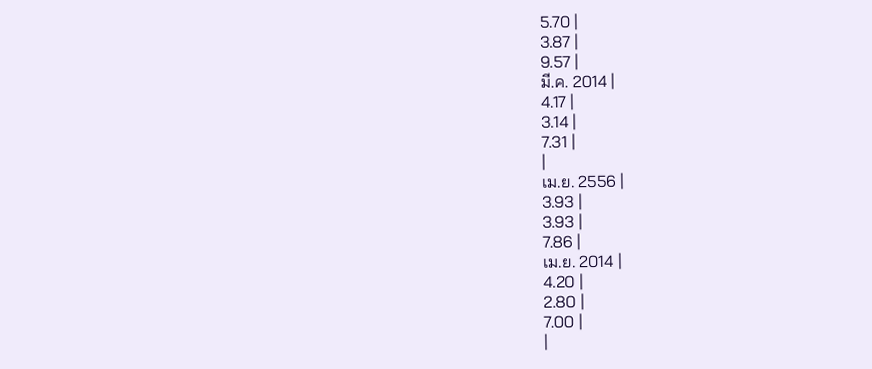5.70 |
3.87 |
9.57 |
มี.ค. 2014 |
4.17 |
3.14 |
7.31 |
|
เม.ย. 2556 |
3.93 |
3.93 |
7.86 |
เม.ย. 2014 |
4.20 |
2.80 |
7.00 |
|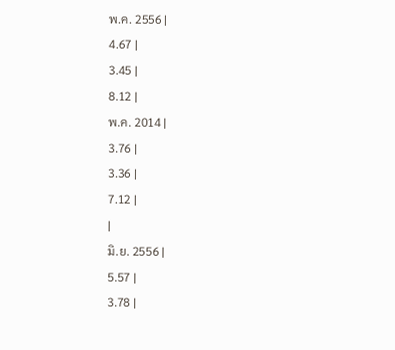พ.ค. 2556 |
4.67 |
3.45 |
8.12 |
พ.ค. 2014 |
3.76 |
3.36 |
7.12 |
|
มิ.ย. 2556 |
5.57 |
3.78 |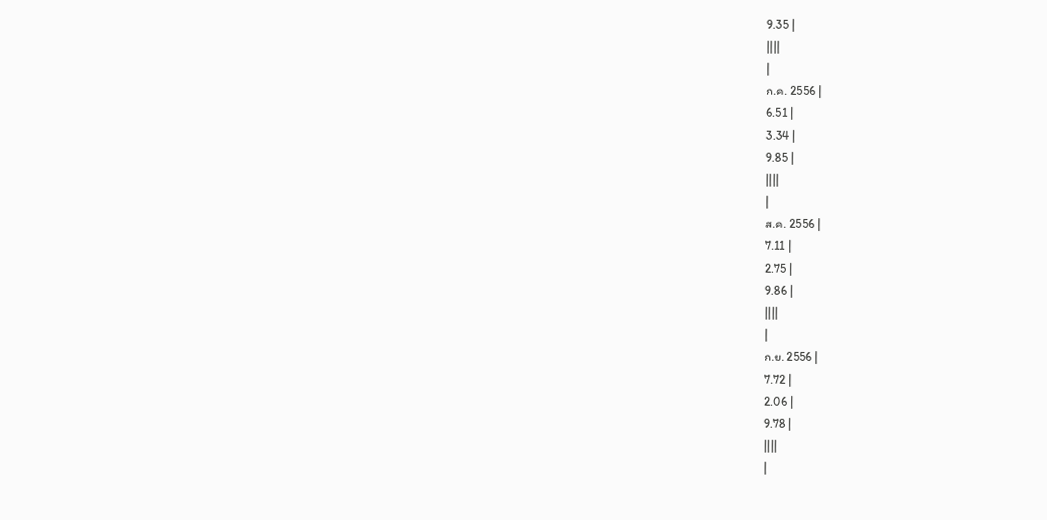9.35 |
||||
|
ก.ค. 2556 |
6.51 |
3.34 |
9.85 |
||||
|
ส.ค. 2556 |
7.11 |
2.75 |
9.86 |
||||
|
ก.ย. 2556 |
7.72 |
2.06 |
9.78 |
||||
|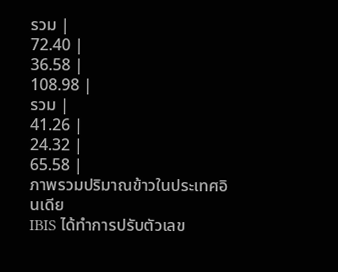รวม |
72.40 |
36.58 |
108.98 |
รวม |
41.26 |
24.32 |
65.58 |
ภาพรวมปริมาณข้าวในประเทศอินเดีย
IBIS ได้ทำการปรับตัวเลข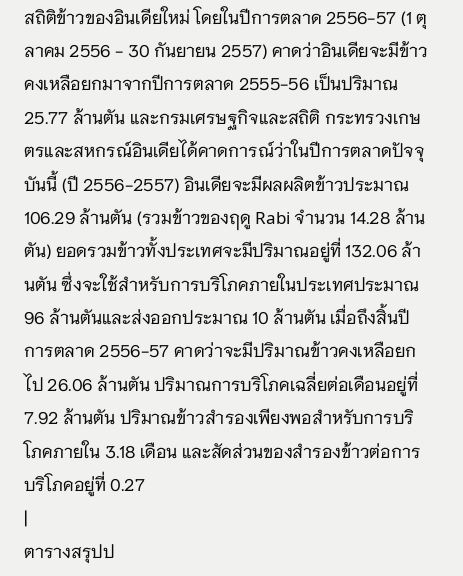สถิติข้าวของอินเดียใหม่ โดยในปีการตลาด 2556-57 (1 ตุลาคม 2556 - 30 กันยายน 2557) คาดว่าอินเดียจะมีข้าวคงเหลือยกมาจากปีการตลาด 2555-56 เป็นปริมาณ 25.77 ล้านตัน และกรมเศรษฐกิจและสถิติ กระทรวงเกษตรและสหกรณ์อินเดียได้คาดการณ์ว่าในปีการตลาดปัจจุบันนี้ (ปี 2556-2557) อินเดียจะมีผลผลิตข้าวประมาณ 106.29 ล้านตัน (รวมข้าวของฤดู Rabi จำนวน 14.28 ล้านตัน) ยอดรวมข้าวทั้งประเทศจะมีปริมาณอยู่ที่ 132.06 ล้านตัน ซึ่งจะใช้สำหรับการบริโภคภายในประเทศประมาณ 96 ล้านตันและส่งออกประมาณ 10 ล้านตัน เมื่อถึงสิ้นปีการตลาด 2556-57 คาดว่าจะมีปริมาณข้าวคงเหลือยกไป 26.06 ล้านตัน ปริมาณการบริโภคเฉลี่ยต่อเดือนอยู่ที่ 7.92 ล้านตัน ปริมาณข้าวสำรองเพียงพอสำหรับการบริโภคภายใน 3.18 เดือน และสัดส่วนของสำรองข้าวต่อการบริโภคอยู่ที่ 0.27
|
ตารางสรุปป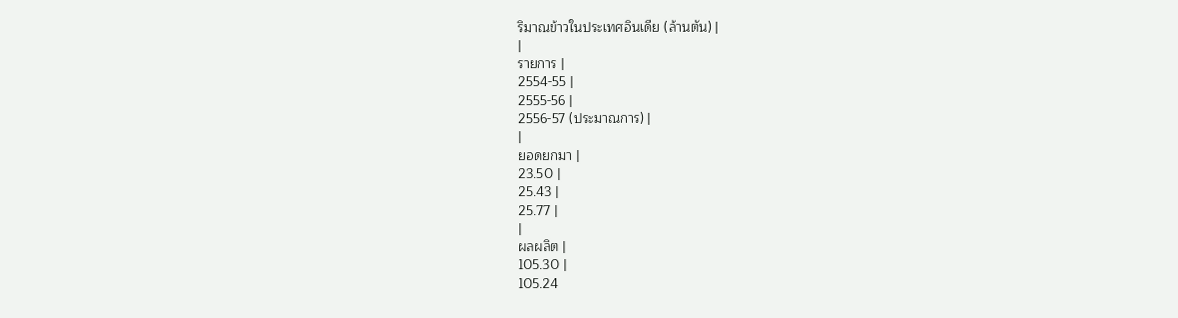ริมาณข้าวในประเทศอินเดีย (ล้านตัน) |
|
รายการ |
2554-55 |
2555-56 |
2556-57 (ประมาณการ) |
|
ยอดยกมา |
23.50 |
25.43 |
25.77 |
|
ผลผลิต |
105.30 |
105.24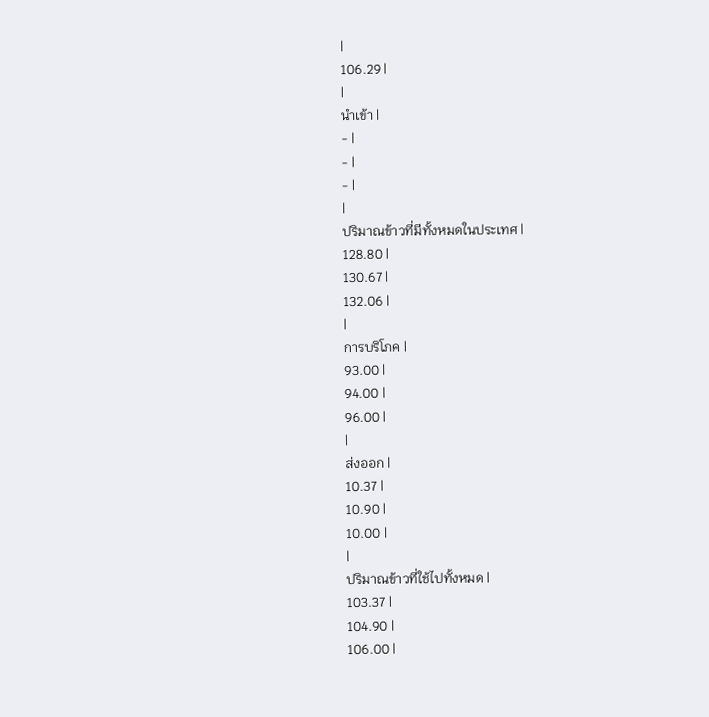|
106.29 |
|
นำเข้า |
- |
- |
- |
|
ปริมาณข้าวที่มีทั้งหมดในประเทศ |
128.80 |
130.67 |
132.06 |
|
การบริโภค |
93.00 |
94.00 |
96.00 |
|
ส่งออก |
10.37 |
10.90 |
10.00 |
|
ปริมาณข้าวที่ใช้ไปทั้งหมด |
103.37 |
104.90 |
106.00 |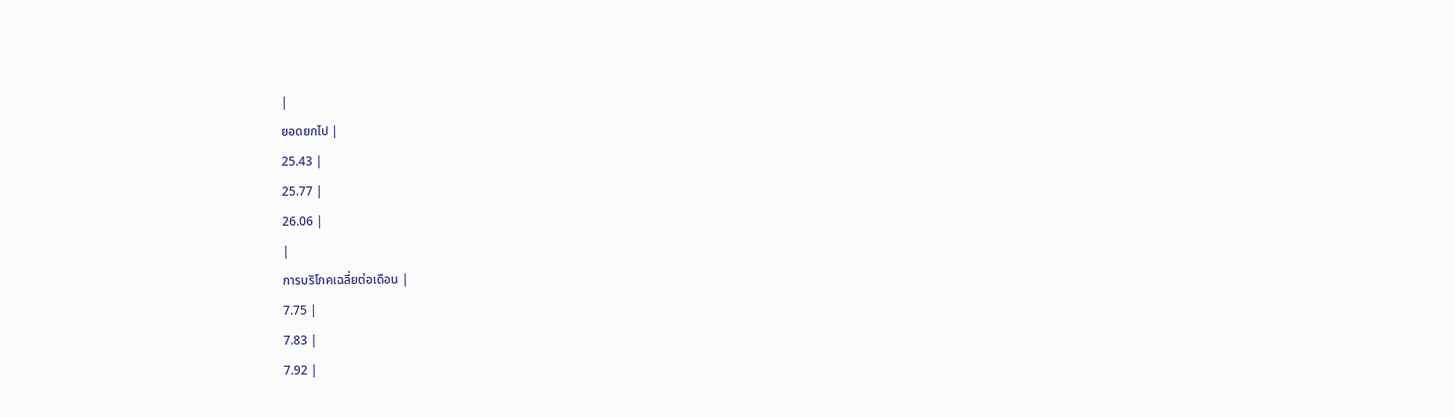|
ยอดยกไป |
25.43 |
25.77 |
26.06 |
|
การบริโภคเฉลี่ยต่อเดือน |
7.75 |
7.83 |
7.92 |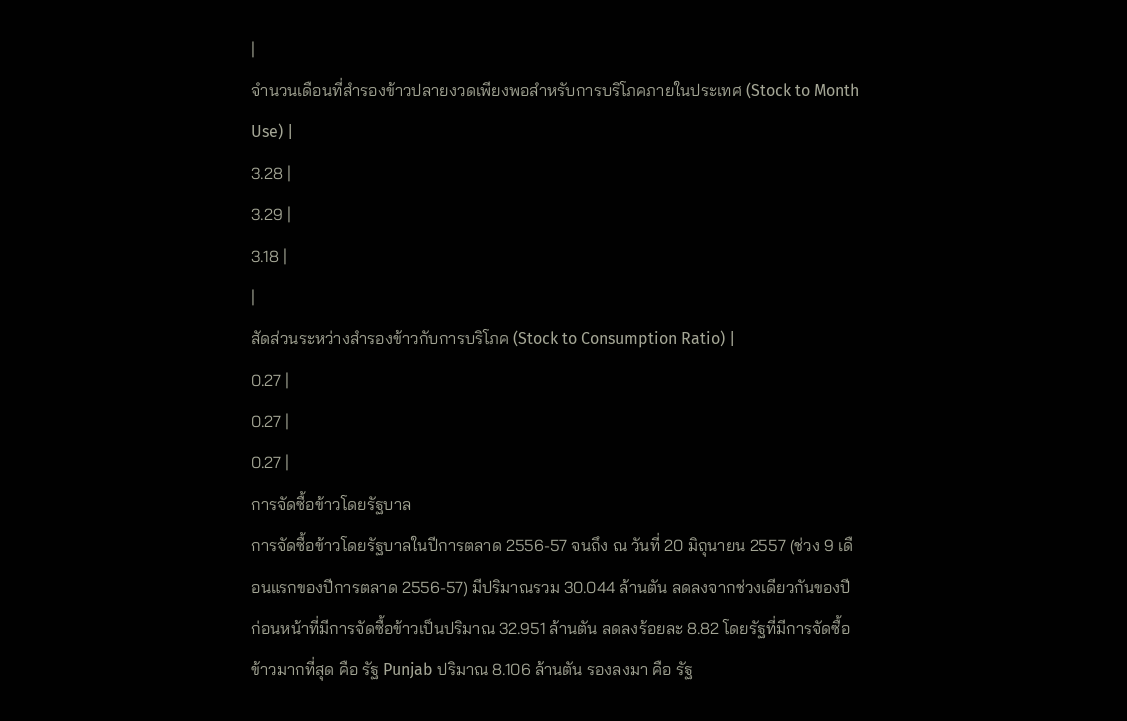|
จำนวนเดือนที่สำรองข้าวปลายงวดเพียงพอสำหรับการบริโภคภายในประเทศ (Stock to Month Use) |
3.28 |
3.29 |
3.18 |
|
สัดส่วนระหว่างสำรองข้าวกับการบริโภค (Stock to Consumption Ratio) |
0.27 |
0.27 |
0.27 |
การจัดซื้อข้าวโดยรัฐบาล
การจัดซื้อข้าวโดยรัฐบาลในปีการตลาด 2556-57 จนถึง ณ วันที่ 20 มิถุนายน 2557 (ช่วง 9 เดือนแรกของปีการตลาด 2556-57) มีปริมาณรวม 30.044 ล้านตัน ลดลงจากช่วงเดียวกันของปีก่อนหน้าที่มีการจัดซื้อข้าวเป็นปริมาณ 32.951 ล้านตัน ลดลงร้อยละ 8.82 โดยรัฐที่มีการจัดซื้อข้าวมากที่สุด คือ รัฐ Punjab ปริมาณ 8.106 ล้านตัน รองลงมา คือ รัฐ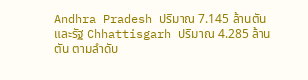Andhra Pradesh ปริมาณ 7.145 ล้านตัน และรัฐ Chhattisgarh ปริมาณ 4.285 ล้านตัน ตามลำดับ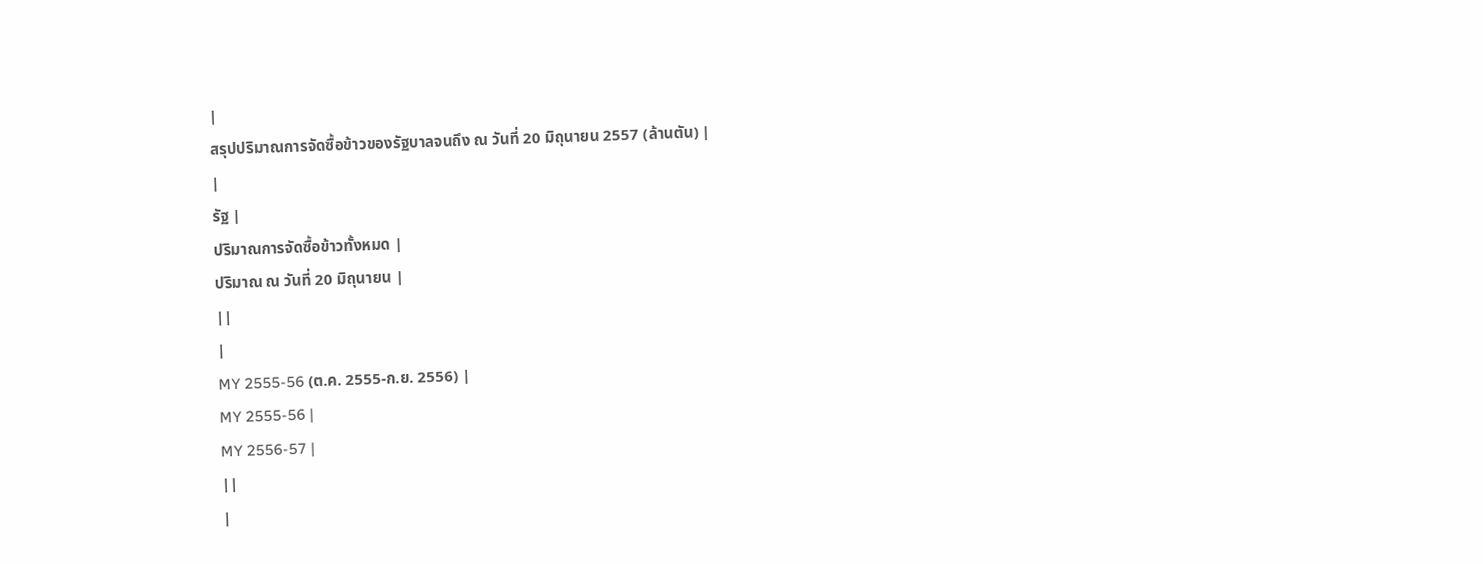|
สรุปปริมาณการจัดซื้อข้าวของรัฐบาลจนถึง ณ วันที่ 20 มิถุนายน 2557 (ล้านตัน) |
|
รัฐ |
ปริมาณการจัดซื้อข้าวทั้งหมด |
ปริมาณ ณ วันที่ 20 มิถุนายน |
||
|
MY 2555-56 (ต.ค. 2555-ก.ย. 2556) |
MY 2555-56 |
MY 2556-57 |
||
|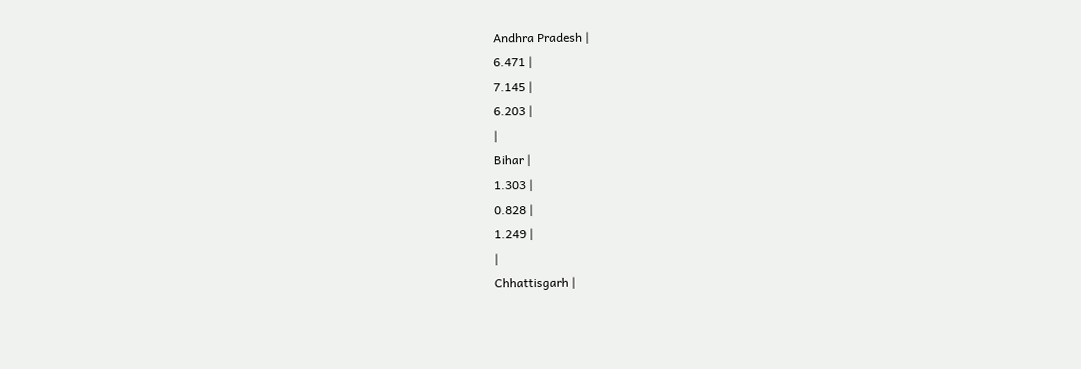Andhra Pradesh |
6.471 |
7.145 |
6.203 |
|
Bihar |
1.303 |
0.828 |
1.249 |
|
Chhattisgarh |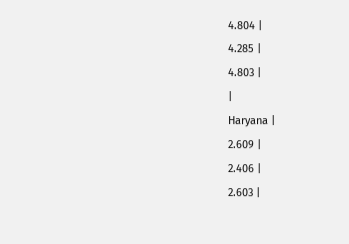4.804 |
4.285 |
4.803 |
|
Haryana |
2.609 |
2.406 |
2.603 |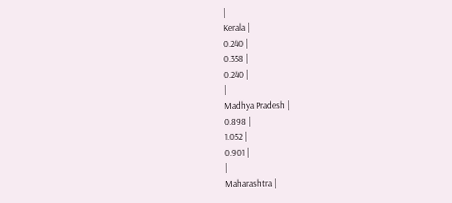|
Kerala |
0.240 |
0.358 |
0.240 |
|
Madhya Pradesh |
0.898 |
1.052 |
0.901 |
|
Maharashtra |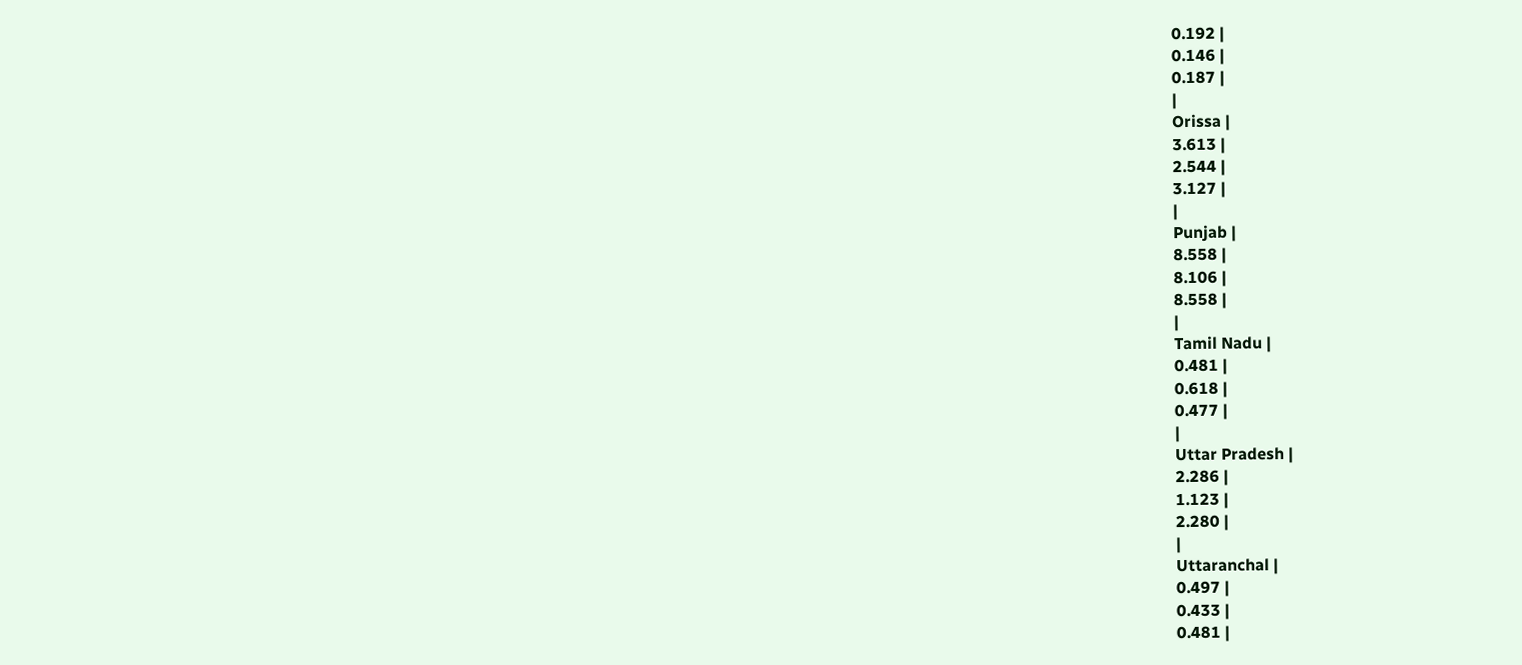0.192 |
0.146 |
0.187 |
|
Orissa |
3.613 |
2.544 |
3.127 |
|
Punjab |
8.558 |
8.106 |
8.558 |
|
Tamil Nadu |
0.481 |
0.618 |
0.477 |
|
Uttar Pradesh |
2.286 |
1.123 |
2.280 |
|
Uttaranchal |
0.497 |
0.433 |
0.481 |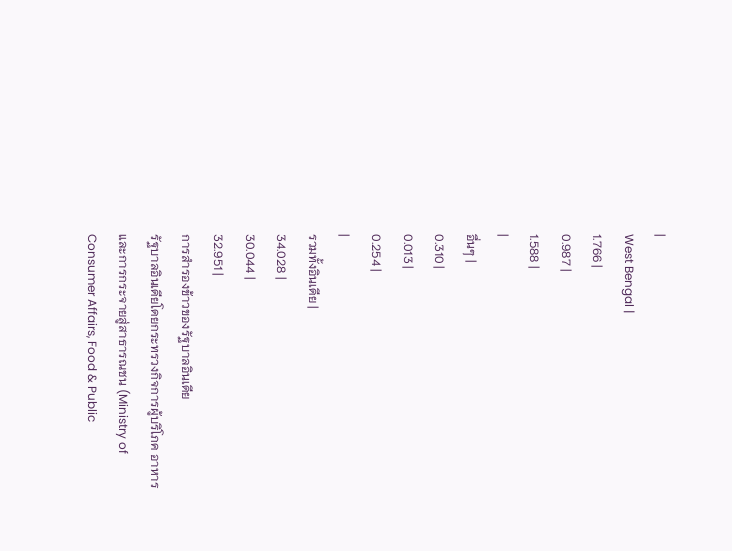|
West Bengal |
1.766 |
0.987 |
1.588 |
|
อื่นๆ |
0.310 |
0.013 |
0.254 |
|
รวมทั้งอินเดีย |
34.028 |
30.044 |
32.951 |
การสำรองข้าวของรัฐบาลอินเดีย
รัฐบาลอินเดียโดยกระทรวงกิจการผู้บริโภค อาหารและการกระจายสู่สาธารณชน (Ministry of Consumer Affairs, Food & Public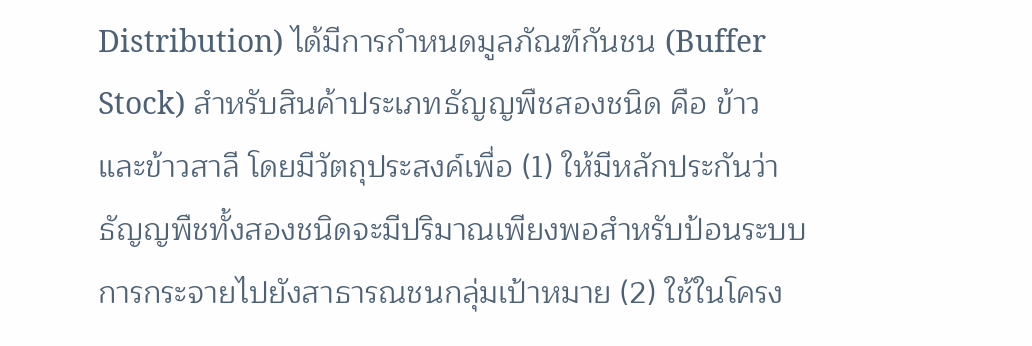Distribution) ได้มีการกำหนดมูลภัณฑ์กันชน (Buffer Stock) สำหรับสินค้าประเภทธัญญพืชสองชนิด คือ ข้าวและข้าวสาลี โดยมีวัตถุประสงค์เพื่อ (1) ให้มีหลักประกันว่าธัญญพืชทั้งสองชนิดจะมีปริมาณเพียงพอสำหรับป้อนระบบการกระจายไปยังสาธารณชนกลุ่มเป้าหมาย (2) ใช้ในโครง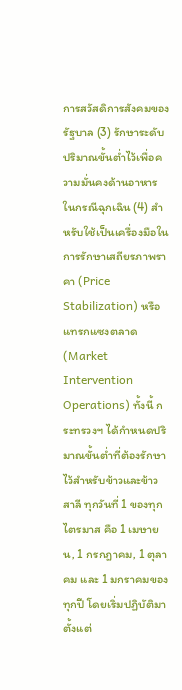การสวัสดิการสังคมของรัฐบาล (3) รักษาระดับปริมาณขั้นต่ำไว้เพื่อความมั่นคงด้านอาหารในกรณีฉุกเฉิน (4) สำหรับใช้เป็นเครื่องมือในการรักษาเสถียรภาพราคา (Price Stabilization) หรือแทรกแซงตลาด (Market Intervention Operations) ทั้งนี้ กระทรวงฯ ได้กำหนดปริมาณขั้นต่ำที่ต้องรักษาไว้สำหรับข้าวและข้าวสาลี ทุกวันที่ 1 ของทุกไตรมาส คือ 1 เมษายน, 1 กรกฎาคม, 1 ตุลาคม และ 1 มกราคมของทุกปี โดยเริ่มปฏิบัติมาตั้งแต่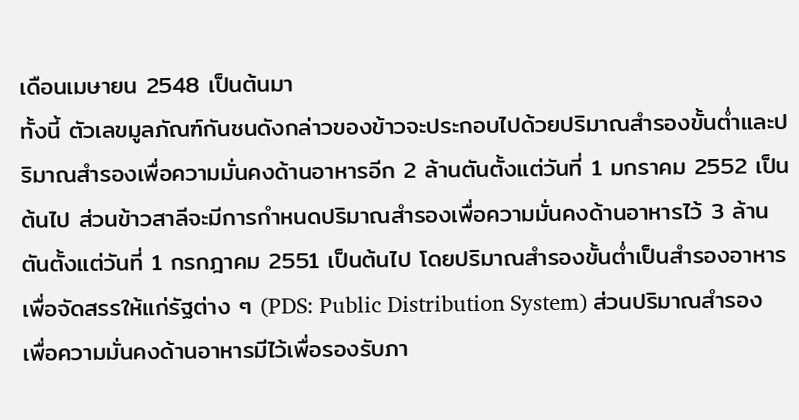เดือนเมษายน 2548 เป็นต้นมา
ทั้งนี้ ตัวเลขมูลภัณฑ์กันชนดังกล่าวของข้าวจะประกอบไปด้วยปริมาณสำรองขั้นต่ำและปริมาณสำรองเพื่อความมั่นคงด้านอาหารอีก 2 ล้านตันตั้งแต่วันที่ 1 มกราคม 2552 เป็นต้นไป ส่วนข้าวสาลีจะมีการกำหนดปริมาณสำรองเพื่อความมั่นคงด้านอาหารไว้ 3 ล้านตันตั้งแต่วันที่ 1 กรกฎาคม 2551 เป็นต้นไป โดยปริมาณสำรองขั้นต่ำเป็นสำรองอาหารเพื่อจัดสรรให้แก่รัฐต่าง ๆ (PDS: Public Distribution System) ส่วนปริมาณสำรองเพื่อความมั่นคงด้านอาหารมีไว้เพื่อรองรับภา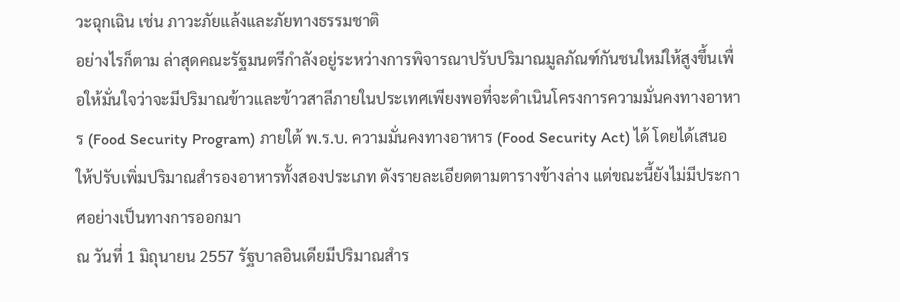วะฉุกเฉิน เช่น ภาวะภัยแล้งและภัยทางธรรมชาติ
อย่างไรก็ตาม ล่าสุดคณะรัฐมนตรีกำลังอยู่ระหว่างการพิจารณาปรับปริมาณมูลภัณฑ์กันชนใหม่ให้สูงขึ้นเพื่อให้มั่นใจว่าจะมีปริมาณข้าวและข้าวสาลีภายในประเทศเพียงพอที่จะดำเนินโครงการความมั่นคงทางอาหาร (Food Security Program) ภายใต้ พ.ร.บ. ความมั่นคงทางอาหาร (Food Security Act) ได้ โดยได้เสนอให้ปรับเพิ่มปริมาณสำรองอาหารทั้งสองประเภท ดังรายละเอียดตามตารางข้างล่าง แต่ขณะนี้ยังไม่มีประกาศอย่างเป็นทางการออกมา
ณ วันที่ 1 มิถุนายน 2557 รัฐบาลอินเดียมีปริมาณสำร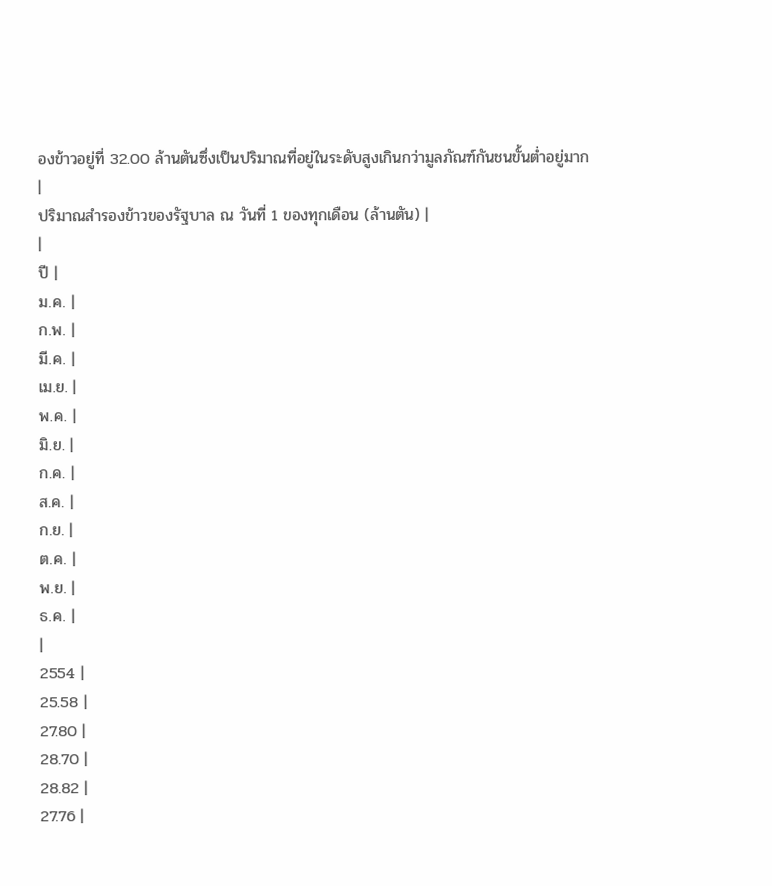องข้าวอยู่ที่ 32.00 ล้านตันซึ่งเป็นปริมาณที่อยู่ในระดับสูงเกินกว่ามูลภัณฑ์กันชนขั้นต่ำอยู่มาก
|
ปริมาณสำรองข้าวของรัฐบาล ณ วันที่ 1 ของทุกเดือน (ล้านตัน) |
|
ปี |
ม.ค. |
ก.พ. |
มี.ค. |
เม.ย. |
พ.ค. |
มิ.ย. |
ก.ค. |
ส.ค. |
ก.ย. |
ต.ค. |
พ.ย. |
ธ.ค. |
|
2554 |
25.58 |
27.80 |
28.70 |
28.82 |
27.76 |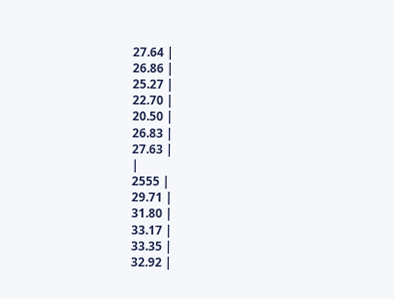27.64 |
26.86 |
25.27 |
22.70 |
20.50 |
26.83 |
27.63 |
|
2555 |
29.71 |
31.80 |
33.17 |
33.35 |
32.92 |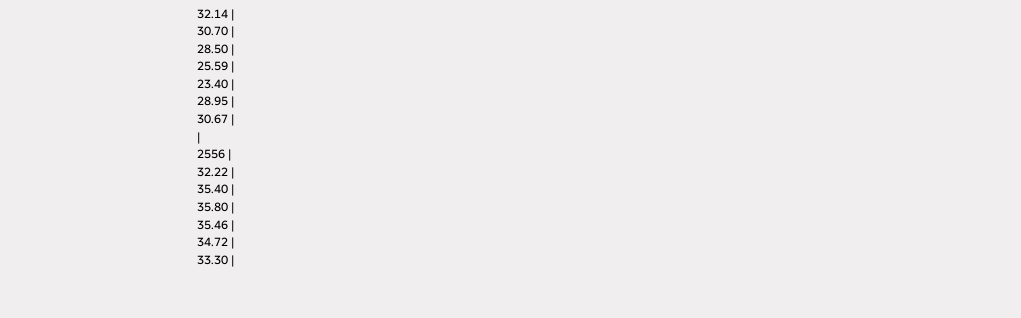32.14 |
30.70 |
28.50 |
25.59 |
23.40 |
28.95 |
30.67 |
|
2556 |
32.22 |
35.40 |
35.80 |
35.46 |
34.72 |
33.30 |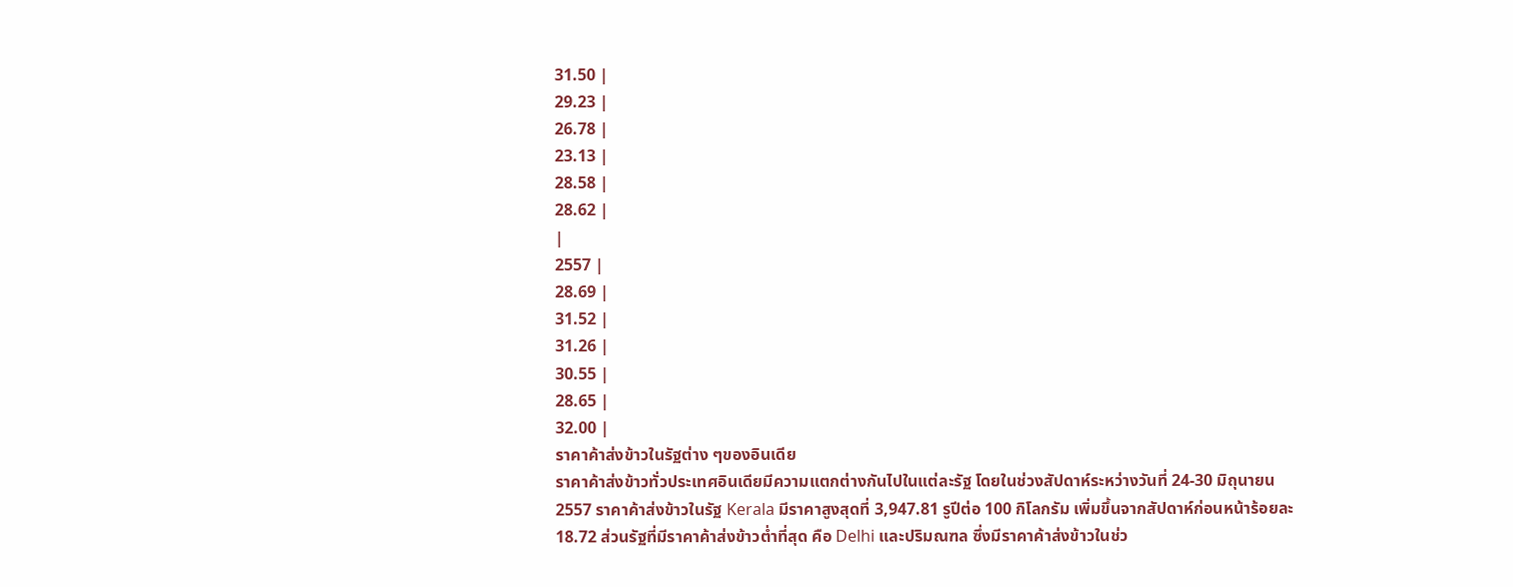31.50 |
29.23 |
26.78 |
23.13 |
28.58 |
28.62 |
|
2557 |
28.69 |
31.52 |
31.26 |
30.55 |
28.65 |
32.00 |
ราคาค้าส่งข้าวในรัฐต่าง ๆของอินเดีย
ราคาค้าส่งข้าวทั่วประเทศอินเดียมีความแตกต่างกันไปในแต่ละรัฐ โดยในช่วงสัปดาห์ระหว่างวันที่ 24-30 มิถุนายน 2557 ราคาค้าส่งข้าวในรัฐ Kerala มีราคาสูงสุดที่ 3,947.81 รูปีต่อ 100 กิโลกรัม เพิ่มขึ้นจากสัปดาห์ก่อนหน้าร้อยละ 18.72 ส่วนรัฐที่มีราคาค้าส่งข้าวต่ำที่สุด คือ Delhi และปริมณฑล ซึ่งมีราคาค้าส่งข้าวในช่ว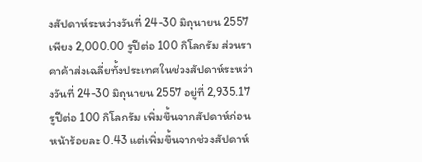งสัปดาห์ระหว่างวันที่ 24-30 มิถุนายน 2557 เพียง 2,000.00 รูปีต่อ 100 กิโลกรัม ส่วนราคาค้าส่งเฉลี่ยทั้งประเทศในช่วงสัปดาห์ระหว่างวันที่ 24-30 มิถุนายน 2557 อยู่ที่ 2,935.17 รูปีต่อ 100 กิโลกรัม เพิ่มขึ้นจากสัปดาห์ก่อนหน้าร้อยละ 0.43 แต่เพิ่มขึ้นจากช่วงสัปดาห์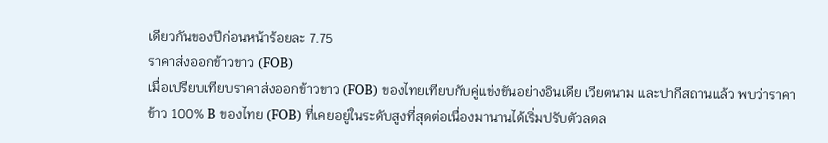เดียวกันของปีก่อนหน้าร้อยละ 7.75
ราคาส่งออกข้าวขาว (FOB)
เมื่อเปรียบเทียบราคาส่งออกข้าวขาว (FOB) ของไทยเทียบกับคู่แข่งขันอย่างอินเดีย เวียตนาม และปากีสถานแล้ว พบว่าราคาข้าว 100% B ของไทย (FOB) ที่เคยอยู่ในระดับสูงที่สุดต่อเนื่องมานานได้เริ่มปรับตัวลดล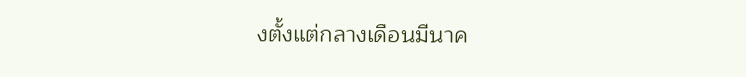งตั้งแต่กลางเดือนมีนาค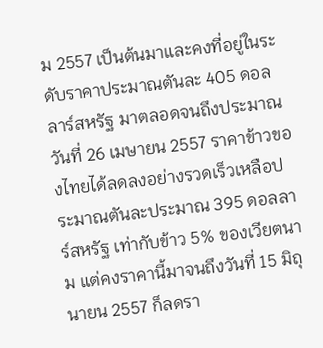ม 2557 เป็นต้นมาและคงที่อยู่ในระดับราคาประมาณตันละ 405 ดอลลาร์สหรัฐ มาตลอดจนถึงประมาณวันที่ 26 เมษายน 2557 ราคาข้าวของไทยได้ลดลงอย่างรวดเร็วเหลือประมาณตันละประมาณ 395 ดอลลาร์สหรัฐ เท่ากับข้าว 5% ของเวียตนาม แต่คงราคานี้มาจนถึงวันที่ 15 มิถุนายน 2557 ก็ลดรา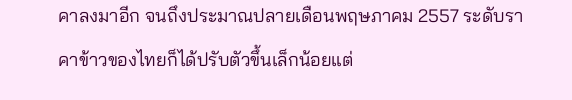คาลงมาอีก จนถึงประมาณปลายเดือนพฤษภาคม 2557 ระดับราคาข้าวของไทยก็ได้ปรับตัวขึ้นเล็กน้อยแต่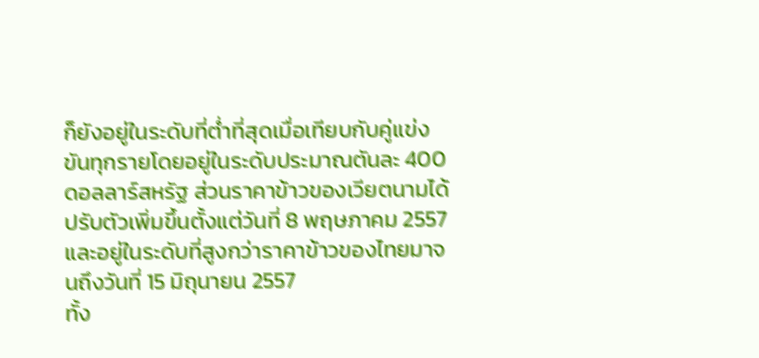ก็ยังอยู่ในระดับที่ต่ำที่สุดเมื่อเทียบกับคู่แข่งขันทุกรายโดยอยู่ในระดับประมาณตันละ 400 ดอลลาร์สหรัฐ ส่วนราคาข้าวของเวียตนามได้ปรับตัวเพิ่มขึ้นตั้งแต่วันที่ 8 พฤษภาคม 2557 และอยู่ในระดับที่สูงกว่าราคาข้าวของไทยมาจนถึงวันที่ 15 มิถุนายน 2557
ทั้ง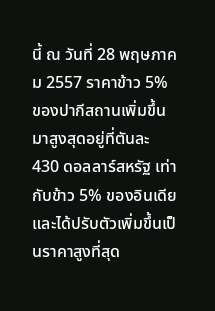นี้ ณ วันที่ 28 พฤษภาคม 2557 ราคาข้าว 5% ของปากีสถานเพิ่มขึ้นมาสูงสุดอยู่ที่ตันละ 430 ดอลลาร์สหรัฐ เท่ากับข้าว 5% ของอินเดีย และได้ปรับตัวเพิ่มขึ้นเป็นราคาสูงที่สุด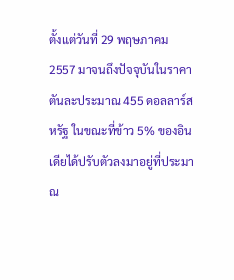ตั้งแต่วันที่ 29 พฤษภาคม 2557 มาจนถึงปัจจุบันในราคาตันละประมาณ 455 ดอลลาร์สหรัฐ ในขณะที่ข้าว 5% ของอินเดียได้ปรับตัวลงมาอยู่ที่ประมาณ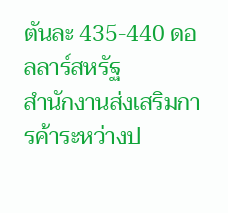ตันละ 435-440 ดอลลาร์สหรัฐ
สำนักงานส่งเสริมการค้าระหว่างป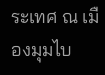ระเทศ ณ เมืองมุมไบ